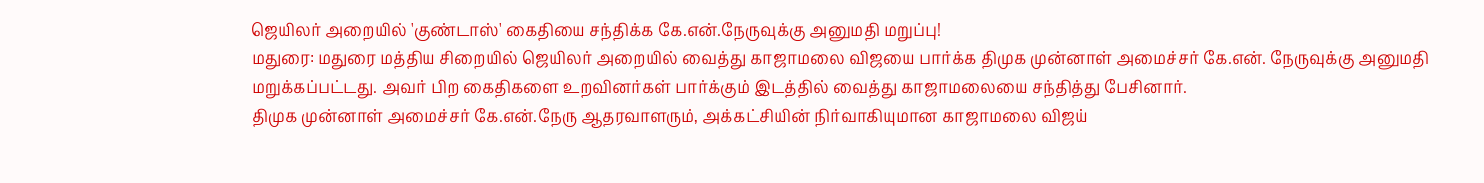ஜெயிலர் அறையில் 'குண்டாஸ்' கைதியை சந்திக்க கே.என்.நேருவுக்கு அனுமதி மறுப்பு!
மதுரை: மதுரை மத்திய சிறையில் ஜெயிலர் அறையில் வைத்து காஜாமலை விஜயை பார்க்க திமுக முன்னாள் அமைச்சர் கே.என். நேருவுக்கு அனுமதி மறுக்கப்பட்டது. அவர் பிற கைதிகளை உறவினர்கள் பார்க்கும் இடத்தில் வைத்து காஜாமலையை சந்தித்து பேசினார்.
திமுக முன்னாள் அமைச்சர் கே.என்.நேரு ஆதரவாளரும், அக்கட்சியின் நிர்வாகியுமான காஜாமலை விஜய்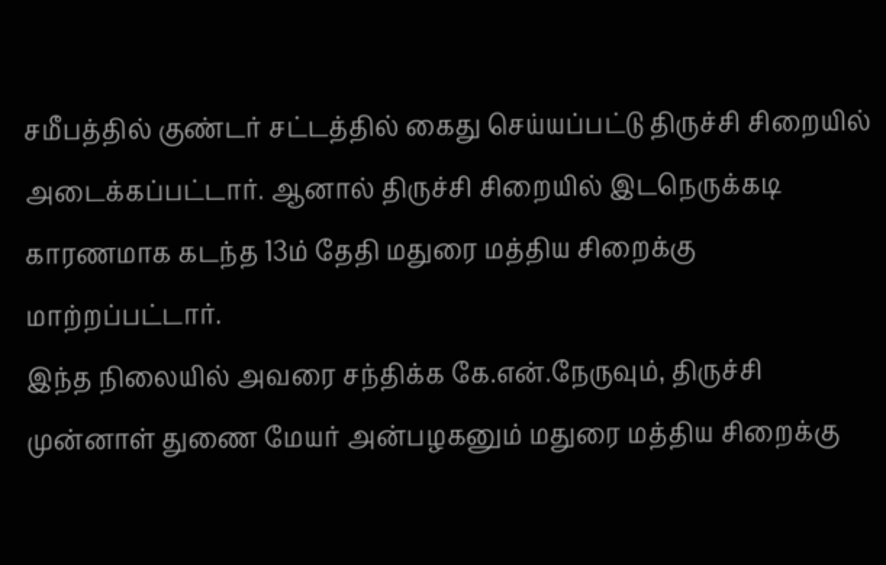சமீபத்தில் குண்டர் சட்டத்தில் கைது செய்யப்பட்டு திருச்சி சிறையில் அடைக்கப்பட்டார். ஆனால் திருச்சி சிறையில் இடநெருக்கடி காரணமாக கடந்த 13ம் தேதி மதுரை மத்திய சிறைக்கு மாற்றப்பட்டார்.
இந்த நிலையில் அவரை சந்திக்க கே.என்.நேருவும், திருச்சி முன்னாள் துணை மேயர் அன்பழகனும் மதுரை மத்திய சிறைக்கு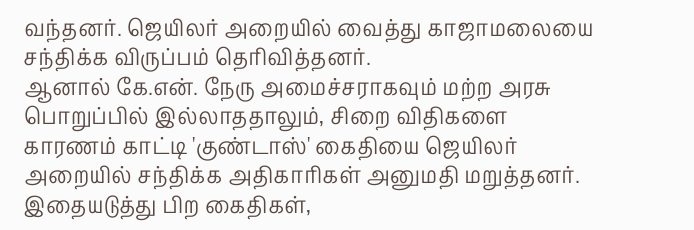வந்தனர். ஜெயிலர் அறையில் வைத்து காஜாமலையை சந்திக்க விருப்பம் தெரிவித்தனர்.
ஆனால் கே.என். நேரு அமைச்சராகவும் மற்ற அரசு பொறுப்பில் இல்லாததாலும், சிறை விதிகளை காரணம் காட்டி 'குண்டாஸ்' கைதியை ஜெயிலர் அறையில் சந்திக்க அதிகாரிகள் அனுமதி மறுத்தனர். இதையடுத்து பிற கைதிகள்,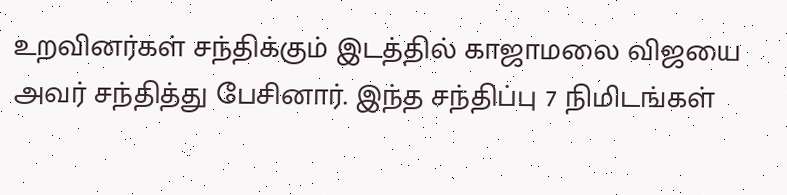உறவினர்கள் சந்திக்கும் இடத்தில் காஜாமலை விஜயை அவர் சந்தித்து பேசினார். இந்த சந்திப்பு 7 நிமிடங்கள்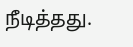நீடித்தது.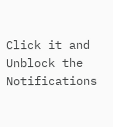Click it and Unblock the Notifications